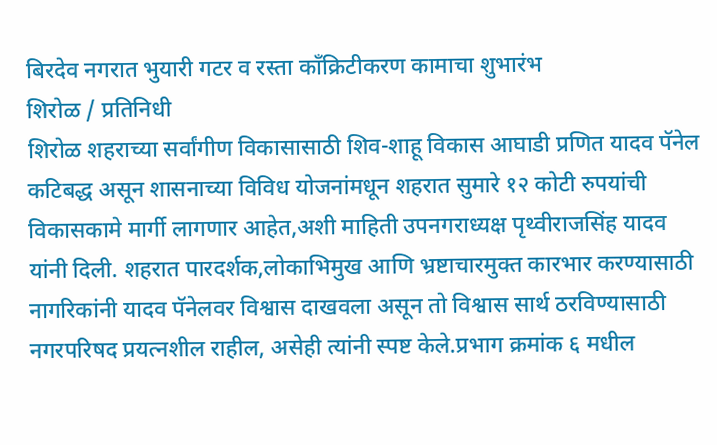बिरदेव नगरात भुयारी गटर व रस्ता काँक्रिटीकरण कामाचा शुभारंभ
शिरोळ / प्रतिनिधी
शिरोळ शहराच्या सर्वांगीण विकासासाठी शिव-शाहू विकास आघाडी प्रणित यादव पॅनेल कटिबद्ध असून शासनाच्या विविध योजनांमधून शहरात सुमारे १२ कोटी रुपयांची विकासकामे मार्गी लागणार आहेत,अशी माहिती उपनगराध्यक्ष पृथ्वीराजसिंह यादव यांनी दिली. शहरात पारदर्शक,लोकाभिमुख आणि भ्रष्टाचारमुक्त कारभार करण्यासाठी नागरिकांनी यादव पॅनेलवर विश्वास दाखवला असून तो विश्वास सार्थ ठरविण्यासाठी नगरपरिषद प्रयत्नशील राहील, असेही त्यांनी स्पष्ट केले.प्रभाग क्रमांक ६ मधील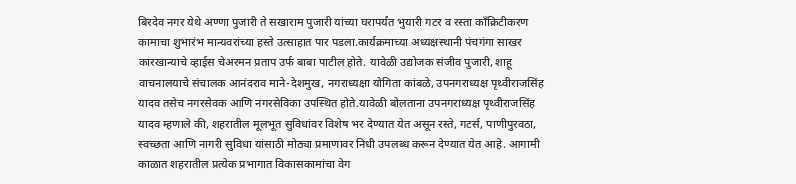बिरदेव नगर येथे अण्णा पुजारी ते सखाराम पुजारी यांच्या घरापर्यंत भुयारी गटर व रस्ता काँक्रिटीकरण कामाचा शुभारंभ मान्यवरांच्या हस्ते उत्साहात पार पडला.कार्यक्रमाच्या अध्यक्षस्थानी पंचगंगा साखर कारखान्याचे व्हाईस चेअरमन प्रताप उर्फ बाबा पाटील होते. यावेळी उद्योजक संजीव पुजारी, शाहू वाचनालयाचे संचालक आनंदराव माने-देशमुख, नगराध्यक्षा योगिता कांबळे, उपनगराध्यक्ष पृथ्वीराजसिंह यादव तसेच नगरसेवक आणि नगरसेविका उपस्थित होते.यावेळी बोलताना उपनगराध्यक्ष पृथ्वीराजसिंह यादव म्हणाले की, शहरातील मूलभूत सुविधांवर विशेष भर देण्यात येत असून रस्ते, गटर्स, पाणीपुरवठा, स्वच्छता आणि नागरी सुविधा यांसाठी मोठ्या प्रमाणावर निधी उपलब्ध करून देण्यात येत आहे. आगामी काळात शहरातील प्रत्येक प्रभागात विकासकामांचा वेग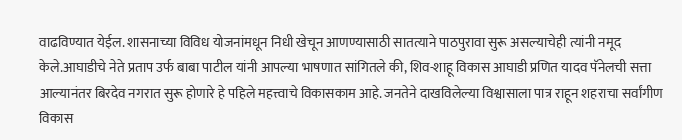वाढविण्यात येईल. शासनाच्या विविध योजनांमधून निधी खेचून आणण्यासाठी सातत्याने पाठपुरावा सुरू असल्याचेही त्यांनी नमूद केले.आघाडीचे नेते प्रताप उर्फ बाबा पाटील यांनी आपल्या भाषणात सांगितले की, शिव-शाहू विकास आघाडी प्रणित यादव पॅनेलची सत्ता आल्यानंतर बिरदेव नगरात सुरू होणारे हे पहिले महत्त्वाचे विकासकाम आहे. जनतेने दाखविलेल्या विश्वासाला पात्र राहून शहराचा सर्वांगीण विकास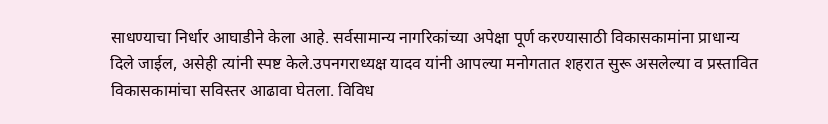साधण्याचा निर्धार आघाडीने केला आहे. सर्वसामान्य नागरिकांच्या अपेक्षा पूर्ण करण्यासाठी विकासकामांना प्राधान्य दिले जाईल, असेही त्यांनी स्पष्ट केले.उपनगराध्यक्ष यादव यांनी आपल्या मनोगतात शहरात सुरू असलेल्या व प्रस्तावित विकासकामांचा सविस्तर आढावा घेतला. विविध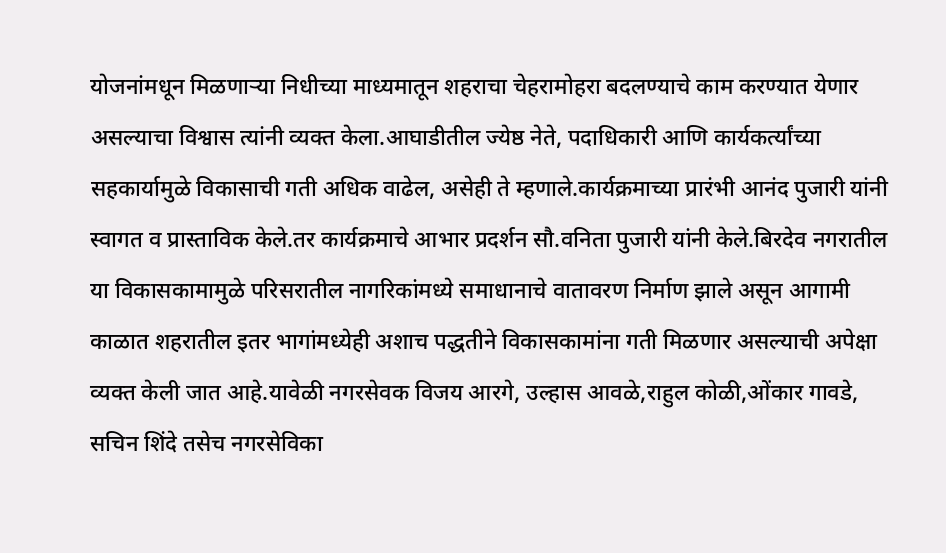योजनांमधून मिळणाऱ्या निधीच्या माध्यमातून शहराचा चेहरामोहरा बदलण्याचे काम करण्यात येणार असल्याचा विश्वास त्यांनी व्यक्त केला.आघाडीतील ज्येष्ठ नेते, पदाधिकारी आणि कार्यकर्त्यांच्या सहकार्यामुळे विकासाची गती अधिक वाढेल, असेही ते म्हणाले.कार्यक्रमाच्या प्रारंभी आनंद पुजारी यांनी स्वागत व प्रास्ताविक केले.तर कार्यक्रमाचे आभार प्रदर्शन सौ.वनिता पुजारी यांनी केले.बिरदेव नगरातील या विकासकामामुळे परिसरातील नागरिकांमध्ये समाधानाचे वातावरण निर्माण झाले असून आगामी काळात शहरातील इतर भागांमध्येही अशाच पद्धतीने विकासकामांना गती मिळणार असल्याची अपेक्षा व्यक्त केली जात आहे.यावेळी नगरसेवक विजय आरगे, उल्हास आवळे,राहुल कोळी,ओंकार गावडे, सचिन शिंदे तसेच नगरसेविका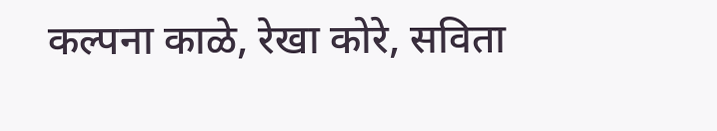कल्पना काळे, रेखा कोरे, सविता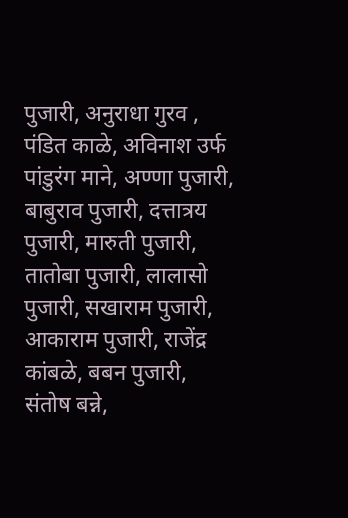पुजारी, अनुराधा गुरव , पंडित काळे, अविनाश उर्फ पांडुरंग माने, अण्णा पुजारी, बाबुराव पुजारी, दत्तात्रय पुजारी, मारुती पुजारी, तातोबा पुजारी, लालासो पुजारी, सखाराम पुजारी, आकाराम पुजारी, राजेंद्र कांबळे, बबन पुजारी, संतोष बन्ने,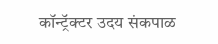कॉन्ट्रॅक्टर उदय संकपाळ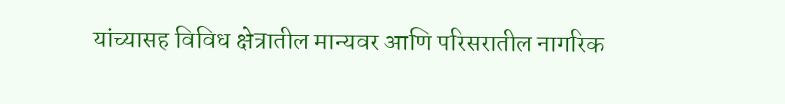यांच्यासह विविध क्षेत्रातील मान्यवर आणि परिसरातील नागरिक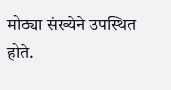मोठ्या संख्येने उपस्थित होते.